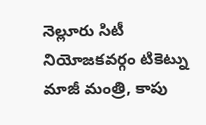నెల్లూరు సిటీ నియోజకవర్గం టికెట్ను మాజీ మంత్రి, కాపు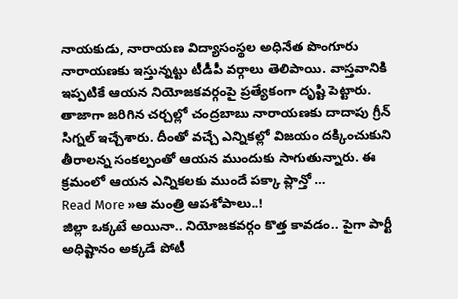నాయకుడు, నారాయణ విద్యాసంస్థల అధినేత పొంగూరు నారాయణకు ఇస్తున్నట్టు టీడీపీ వర్గాలు తెలిపాయి. వాస్తవానికి ఇప్పటికే ఆయన నియోజకవర్గంపై ప్రత్యేకంగా దృష్టి పెట్టారు. తాజాగా జరిగిన చర్చల్లో చంద్రబాబు నారాయణకు దాదాపు గ్రీన్ సిగ్నల్ ఇచ్చేశారు. దీంతో వచ్చే ఎన్నికల్లో విజయం దక్కించుకుని తీరాలన్న సంకల్పంతో ఆయన ముందుకు సాగుతున్నారు. ఈ క్రమంలో ఆయన ఎన్నికలకు ముందే పక్కా ప్లాన్తో …
Read More »ఆ మంత్రి ఆపశోపాలు..!
జిల్లా ఒక్కటే అయినా.. నియోజకవర్గం కొత్త కావడం.. పైగా పార్టీ అధిష్టానం అక్కడే పోటీ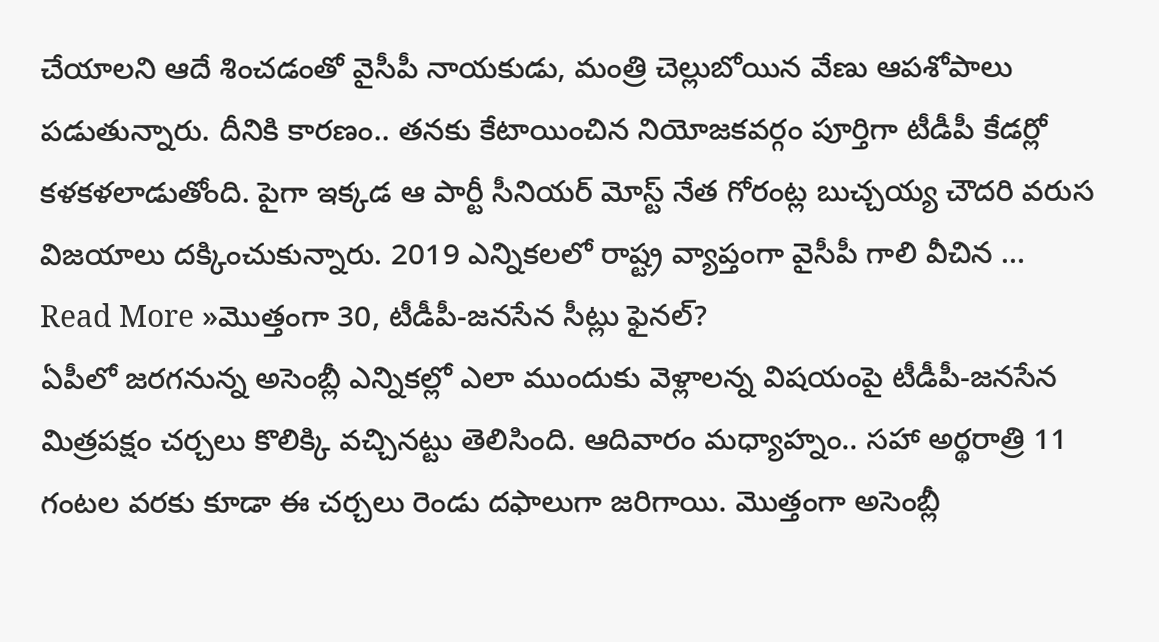చేయాలని ఆదే శించడంతో వైసీపీ నాయకుడు, మంత్రి చెల్లుబోయిన వేణు ఆపశోపాలు పడుతున్నారు. దీనికి కారణం.. తనకు కేటాయించిన నియోజకవర్గం పూర్తిగా టీడీపీ కేడర్లో కళకళలాడుతోంది. పైగా ఇక్కడ ఆ పార్టీ సీనియర్ మోస్ట్ నేత గోరంట్ల బుచ్చయ్య చౌదరి వరుస విజయాలు దక్కించుకున్నారు. 2019 ఎన్నికలలో రాష్ట్ర వ్యాప్తంగా వైసీపీ గాలి వీచిన …
Read More »మొత్తంగా 30, టీడీపీ-జనసేన సీట్లు ఫైనల్?
ఏపీలో జరగనున్న అసెంబ్లీ ఎన్నికల్లో ఎలా ముందుకు వెళ్లాలన్న విషయంపై టీడీపీ-జనసేన మిత్రపక్షం చర్చలు కొలిక్కి వచ్చినట్టు తెలిసింది. ఆదివారం మధ్యాహ్నం.. సహా అర్థరాత్రి 11 గంటల వరకు కూడా ఈ చర్చలు రెండు దఫాలుగా జరిగాయి. మొత్తంగా అసెంబ్లీ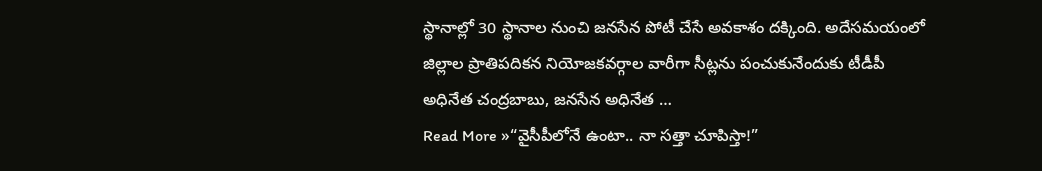స్థానాల్లో 30 స్థానాల నుంచి జనసేన పోటీ చేసే అవకాశం దక్కింది. అదేసమయంలో జిల్లాల ప్రాతిపదికన నియోజకవర్గాల వారీగా సీట్లను పంచుకునేందుకు టీడీపీ అధినేత చంద్రబాబు, జనసేన అధినేత …
Read More »“వైసీపీలోనే ఉంటా.. నా సత్తా చూపిస్తా!”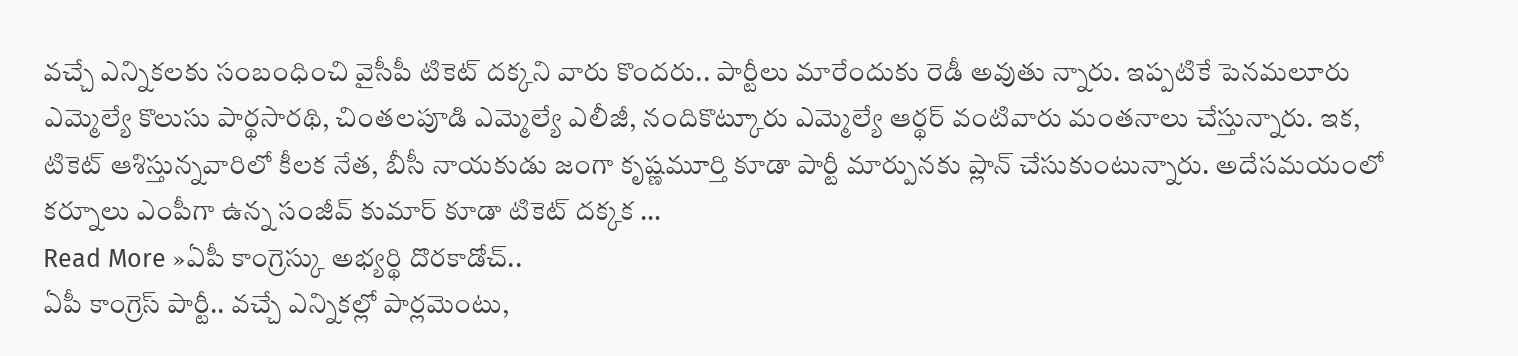వచ్చే ఎన్నికలకు సంబంధించి వైసీపీ టికెట్ దక్కని వారు కొందరు.. పార్టీలు మారేందుకు రెడీ అవుతు న్నారు. ఇప్పటికే పెనమలూరు ఎమ్మెల్యే కొలుసు పార్థసారథి, చింతలపూడి ఎమ్మెల్యే ఎలీజీ, నందికొట్కూరు ఎమ్మెల్యే ఆర్థర్ వంటివారు మంతనాలు చేస్తున్నారు. ఇక, టికెట్ ఆశిస్తున్నవారిలో కీలక నేత, బీసీ నాయకుడు జంగా కృష్ణమూర్తి కూడా పార్టీ మార్పునకు ప్లాన్ చేసుకుంటున్నారు. అదేసమయంలో కర్నూలు ఎంపీగా ఉన్న సంజీవ్ కుమార్ కూడా టికెట్ దక్కక …
Read More »ఏపీ కాంగ్రెస్కు అభ్యర్థి దొరకాడోచ్..
ఏపీ కాంగ్రెస్ పార్టీ.. వచ్చే ఎన్నికల్లో పార్లమెంటు,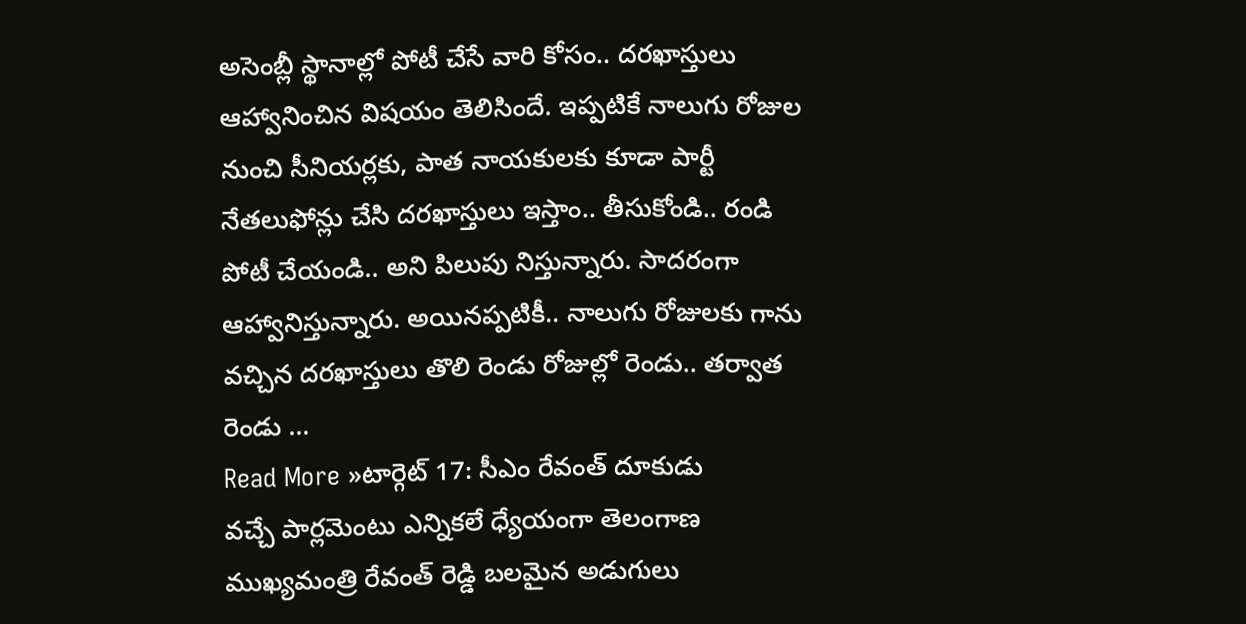అసెంబ్లీ స్థానాల్లో పోటీ చేసే వారి కోసం.. దరఖాస్తులు ఆహ్వానించిన విషయం తెలిసిందే. ఇప్పటికే నాలుగు రోజుల నుంచి సీనియర్లకు, పాత నాయకులకు కూడా పార్టీ నేతలుఫోన్లు చేసి దరఖాస్తులు ఇస్తాం.. తీసుకోండి.. రండి పోటీ చేయండి.. అని పిలుపు నిస్తున్నారు. సాదరంగా ఆహ్వానిస్తున్నారు. అయినప్పటికీ.. నాలుగు రోజులకు గాను వచ్చిన దరఖాస్తులు తొలి రెండు రోజుల్లో రెండు.. తర్వాత రెండు …
Read More »టార్గెట్ 17: సీఎం రేవంత్ దూకుడు
వచ్చే పార్లమెంటు ఎన్నికలే ధ్యేయంగా తెలంగాణ ముఖ్యమంత్రి రేవంత్ రెడ్డి బలమైన అడుగులు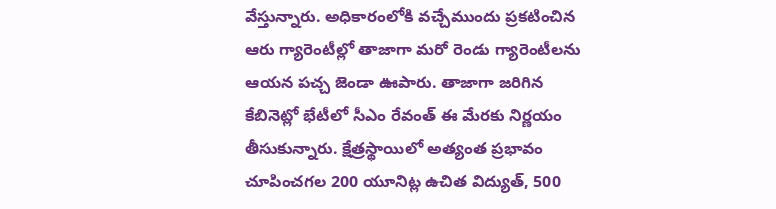వేస్తున్నారు. అధికారంలోకి వచ్చేముందు ప్రకటించిన ఆరు గ్యారెంటీల్లో తాజాగా మరో రెండు గ్యారెంటీలను ఆయన పచ్చ జెండా ఊపారు. తాజాగా జరిగిన కేబినెట్లో భేటీలో సీఎం రేవంత్ ఈ మేరకు నిర్ణయం తీసుకున్నారు. క్షేత్రస్థాయిలో అత్యంత ప్రభావం చూపించగల 200 యూనిట్ల ఉచిత విద్యుత్, 500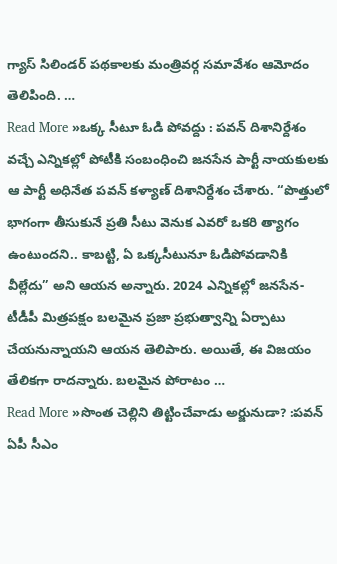గ్యాస్ సిలిండర్ పథకాలకు మంత్రివర్గ సమావేశం ఆమోదం తెలిపింది. …
Read More »ఒక్క సీటూ ఓడి పోవద్దు : పవన్ దిశానిర్దేశం
వచ్చే ఎన్నికల్లో పోటీకి సంబంధించి జనసేన పార్టీ నాయకులకు ఆ పార్టీ అధినేత పవన్ కళ్యాణ్ దిశానిర్దేశం చేశారు. “పొత్తులో భాగంగా తీసుకునే ప్రతి సీటు వెనుక ఎవరో ఒకరి త్యాగం ఉంటుందని.. కాబట్టి, ఏ ఒక్కసీటునూ ఓడిపోవడానికి వీల్లేదు” అని ఆయన అన్నారు. 2024 ఎన్నికల్లో జనసేన-టీడీపీ మిత్రపక్షం బలమైన ప్రజా ప్రభుత్వాన్ని ఏర్పాటు చేయనున్నాయని ఆయన తెలిపారు. అయితే, ఈ విజయం తేలికగా రాదన్నారు. బలమైన పోరాటం …
Read More »సొంత చెల్లిని తిట్టించేవాడు అర్జునుడా? :పవన్
ఏపీ సీఎం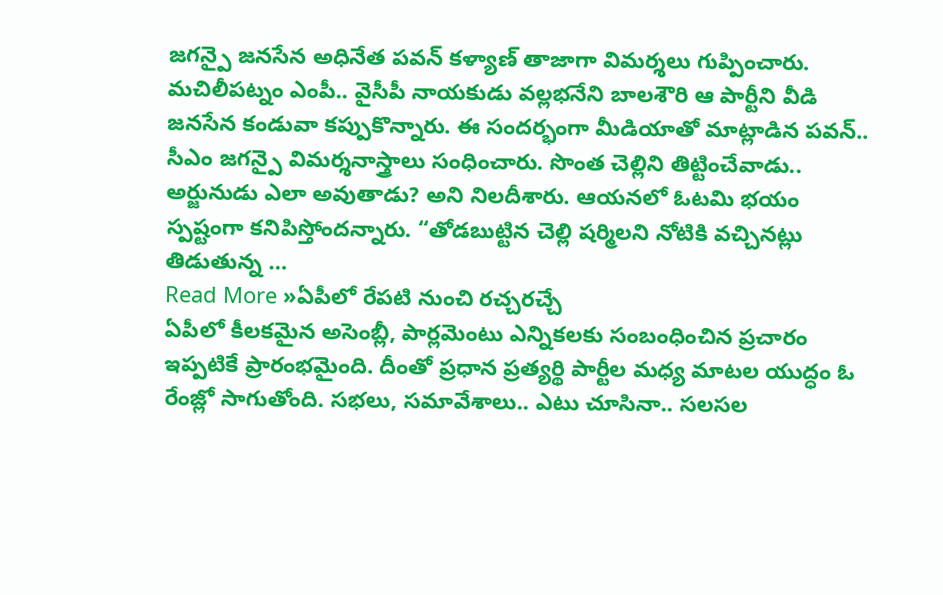జగన్పై జనసేన అధినేత పవన్ కళ్యాణ్ తాజాగా విమర్శలు గుప్పించారు. మచిలీపట్నం ఎంపీ.. వైసీపీ నాయకుడు వల్లభనేని బాలశౌరి ఆ పార్టీని వీడి జనసేన కండువా కప్పుకొన్నారు. ఈ సందర్భంగా మీడియాతో మాట్లాడిన పవన్.. సీఎం జగన్పై విమర్శనాస్త్రాలు సంధించారు. సొంత చెల్లిని తిట్టించేవాడు.. అర్జునుడు ఎలా అవుతాడు? అని నిలదీశారు. ఆయనలో ఓటమి భయం స్పష్టంగా కనిపిస్తోందన్నారు. “తోడబుట్టిన చెల్లి షర్మిలని నోటికి వచ్చినట్లు తిడుతున్న …
Read More »ఏపీలో రేపటి నుంచి రచ్చరచ్చే
ఏపీలో కీలకమైన అసెంబ్లీ, పార్లమెంటు ఎన్నికలకు సంబంధించిన ప్రచారం ఇప్పటికే ప్రారంభమైంది. దీంతో ప్రధాన ప్రత్యర్థి పార్టీల మధ్య మాటల యుద్ధం ఓ రేంజ్లో సాగుతోంది. సభలు, సమావేశాలు.. ఎటు చూసినా.. సలసల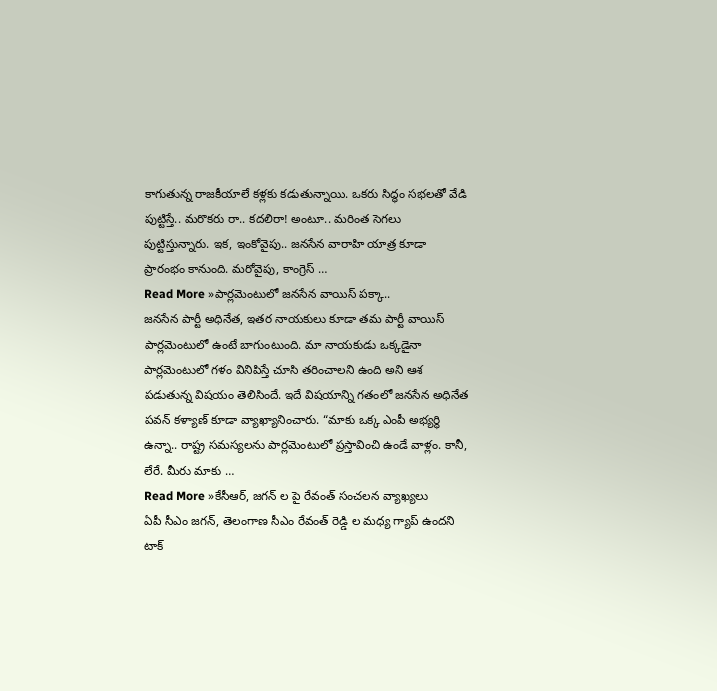కాగుతున్న రాజకీయాలే కళ్లకు కడుతున్నాయి. ఒకరు సిద్ధం సభలతో వేడి పుట్టిస్తే.. మరొకరు రా.. కదలిరా! అంటూ.. మరింత సెగలు పుట్టిస్తున్నారు. ఇక, ఇంకోవైపు.. జనసేన వారాహి యాత్ర కూడా ప్రారంభం కానుంది. మరోవైపు, కాంగ్రెస్ …
Read More »పార్లమెంటులో జనసేన వాయిస్ పక్కా..
జనసేన పార్టీ అధినేత, ఇతర నాయకులు కూడా తమ పార్టీ వాయిస్ పార్లమెంటులో ఉంటే బాగుంటుంది. మా నాయకుడు ఒక్కడైనా పార్లమెంటులో గళం వినిపిస్తే చూసి తరించాలని ఉంది అని ఆశ పడుతున్న విషయం తెలిసిందే. ఇదే విషయాన్ని గతంలో జనసేన అధినేత పవన్ కళ్యాణ్ కూడా వ్యాఖ్యానించారు. “మాకు ఒక్క ఎంపీ అభ్యర్థి ఉన్నా.. రాష్ట్ర సమస్యలను పార్లమెంటులో ప్రస్తావించి ఉండే వాళ్లం. కానీ, లేరే. మీరు మాకు …
Read More »కేసీఆర్, జగన్ ల పై రేవంత్ సంచలన వ్యాఖ్యలు
ఏపీ సీఎం జగన్, తెలంగాణ సీఎం రేవంత్ రెడ్డి ల మధ్య గ్యాప్ ఉందని టాక్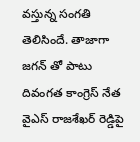వస్తున్న సంగతి తెలిసిందే. తాజాగా జగన్ తో పాటు దివంగత కాంగ్రెస్ నేత వైఎస్ రాజశేఖర్ రెడ్డిపై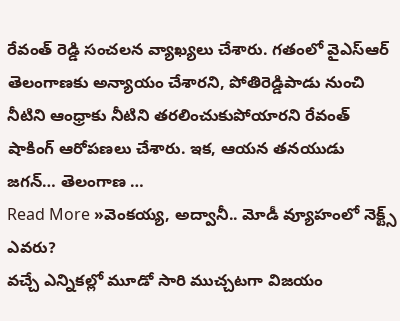రేవంత్ రెడ్డి సంచలన వ్యాఖ్యలు చేశారు. గతంలో వైఎస్ఆర్ తెలంగాణకు అన్యాయం చేశారని, పోతిరెడ్డిపాడు నుంచి నీటిని ఆంధ్రాకు నీటిని తరలించుకుపోయారని రేవంత్ షాకింగ్ ఆరోపణలు చేశారు. ఇక, ఆయన తనయుడు జగన్… తెలంగాణ …
Read More »వెంకయ్య, అద్వానీ.. మోడీ వ్యూహంలో నెక్ట్స్ ఎవరు?
వచ్చే ఎన్నికల్లో మూడో సారి ముచ్చటగా విజయం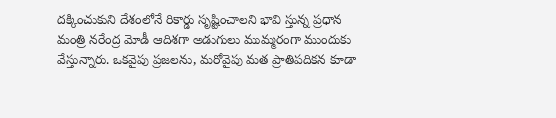దక్కించుకుని దేశంలోనే రికార్డు సృష్టించాలని భావి స్తున్న ప్రధాన మంత్రి నరేంద్ర మోడీ ఆదిశగా అడుగులు ముమ్మరంగా ముందుకు వేస్తున్నారు. ఒకవైపు ప్రజలను, మరోవైపు మత ప్రాతిపదికన కూడా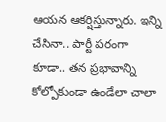ఆయన ఆకర్షిస్తున్నారు. ఇన్ని చేసినా.. పార్టీ పరంగా కూడా.. తన ప్రభావాన్ని కోల్పోకుండా ఉండేలా చాలా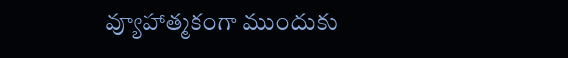వ్యూహాత్మకంగా ముందుకు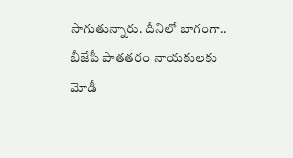సాగుతున్నారు. దీనిలో బాగంగా.. బీజేపీ పాతతరం నాయకులకు మోడీ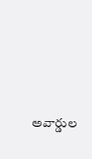అవార్డుల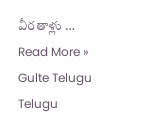వీరతాళ్లు …
Read More »
Gulte Telugu Telugu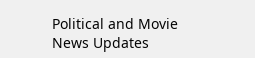Political and Movie News Updates